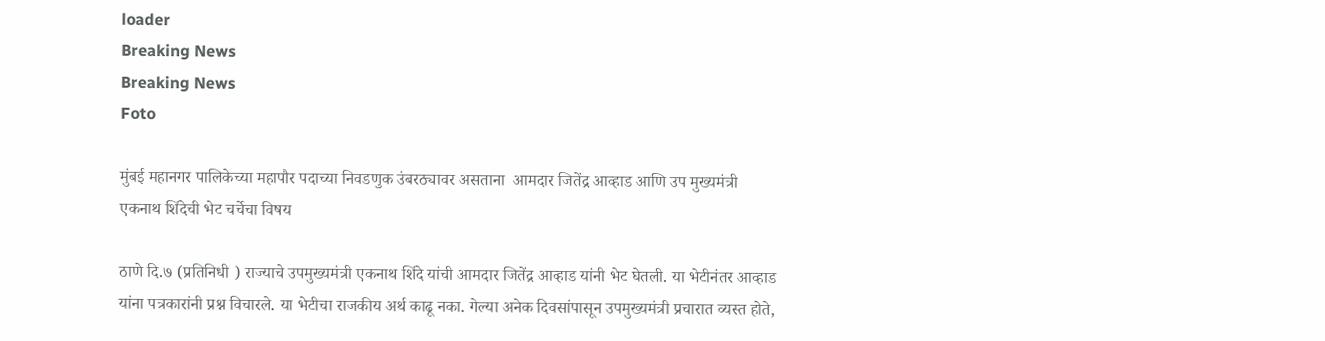loader
Breaking News
Breaking News
Foto

मुंबई महानगर पालिकेच्या महापौर पदाच्या निवडणुक उंबरठ्यावर असताना  आमदार जितेंद्र आव्हाड आणि उप मुख्यमंत्री एकनाथ शिंदेची भेट चर्चेचा विषय

ठाणे दि.७ (प्रतिनिधी ) राज्याचे उपमुख्यमंत्री एकनाथ शिंदे यांची आमदार जितेंद्र आव्हाड यांनी भेट घेतली. या भेटीनंतर आव्हाड यांना पत्रकारांनी प्रश्न विचारले. या भेटीचा राजकीय अर्थ काढू नका. गेल्या अनेक दिवसांपासून उपमुख्यमंत्री प्रचारात व्यस्त होते,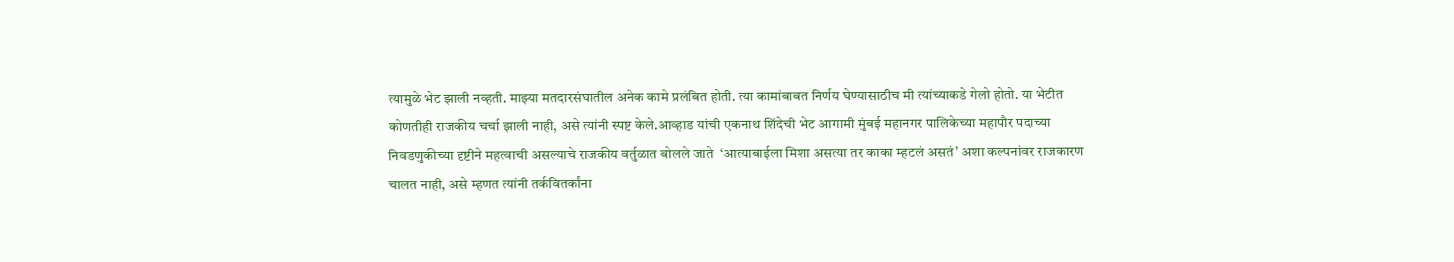त्यामुळे भेट झाली नव्हती. माझ्या मतदारसंघातील अनेक कामे प्रलंबित होती. त्या कामांबाबत निर्णय घेण्यासाठीच मी त्यांच्याकडे गेलो होतो. या भेटीत कोणतीही राजकीय चर्चा झाली नाही, असे त्यांनी स्पष्ट केले.आव्हाड यांची एकनाथ शिंदेची भेट आगामी मुंबई महानगर पालिकेच्या महापौर पदाच्या निवडणुकीच्या दृष्टीने महत्वाची असल्याचे राजकीय वर्तुळात बोलले जाते  ‘आत्याबाईला मिशा असत्या तर काका म्हटलं असतं’ अशा कल्पनांवर राजकारण चालत नाही, असे म्हणत त्यांनी तर्कवितर्कांना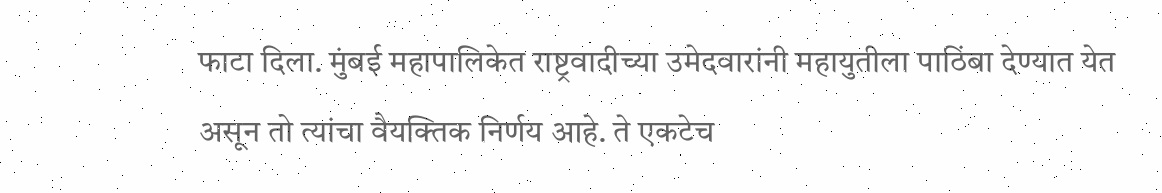फाटा दिला. मुंबई महापालिकेत राष्ट्रवादीच्या उमेदवारांनी महायुतीला पाठिंबा देण्यात येत असून तो त्यांचा वैयक्तिक निर्णय आहे. ते एकटेच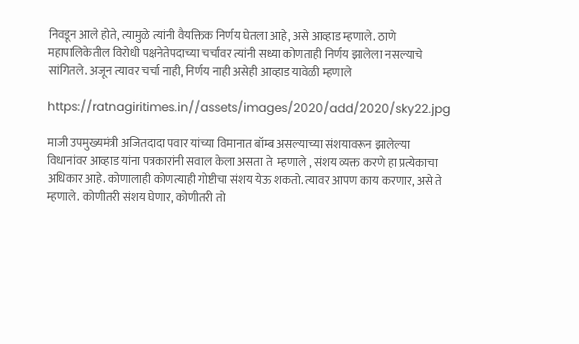निवडून आले होते, त्यामुळे त्यांनी वैयक्तिक निर्णय घेतला आहे, असे आव्हाड म्हणाले. ठाणे महापालिकेतील विरोधी पक्षनेतेपदाच्या चर्चांवर त्यांनी सध्या कोणताही निर्णय झालेला नसल्याचे सांगितले. अजून त्यावर चर्चा नाही, निर्णय नाही असेही आव्हाड यावेळी म्हणाले

https://ratnagiritimes.in//assets/images/2020/add/2020/sky22.jpg

माजी उपमुख्यमंत्री अजितदादा पवार यांच्या विमानात बॉम्ब असल्याच्या संशयावरून झालेल्या विधानांवर आव्हाड यांना पत्रकारांनी सवाल केला असता ते  म्हणाले , संशय व्यक्त करणे हा प्रत्येकाचा अधिकार आहे. कोणालाही कोणत्याही गोष्टीचा संशय येऊ शकतो. त्यावर आपण काय करणार, असे ते म्हणाले. कोणीतरी संशय घेणार, कोणीतरी तो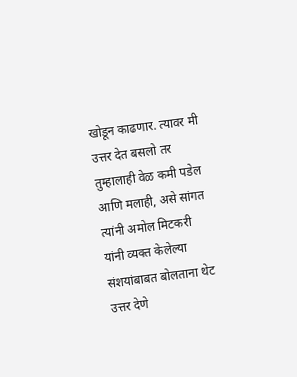खोडून काढणार. त्यावर मी उत्तर देत बसलो तर तुम्हालाही वेळ कमी पडेल आणि मलाही, असे सांगत त्यांनी अमोल मिटकरी यांनी व्यक्त केलेल्या संशयांबाबत बोलताना थेट उत्तर देणे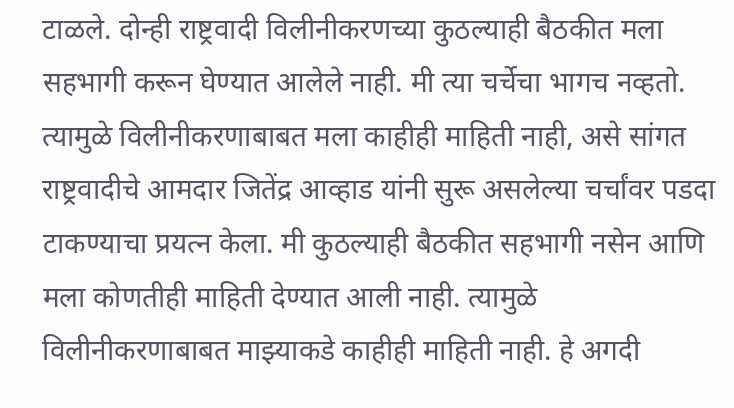टाळले. दोन्ही राष्ट्रवादी विलीनीकरणच्या कुठल्याही बैठकीत मला सहभागी करून घेण्यात आलेले नाही. मी त्या चर्चेचा भागच नव्हतो. त्यामुळे विलीनीकरणाबाबत मला काहीही माहिती नाही, असे सांगत राष्ट्रवादीचे आमदार जितेंद्र आव्हाड यांनी सुरू असलेल्या चर्चांवर पडदा टाकण्याचा प्रयत्न केला. मी कुठल्याही बैठकीत सहभागी नसेन आणि मला कोणतीही माहिती देण्यात आली नाही. त्यामुळे विलीनीकरणाबाबत माझ्याकडे काहीही माहिती नाही. हे अगदी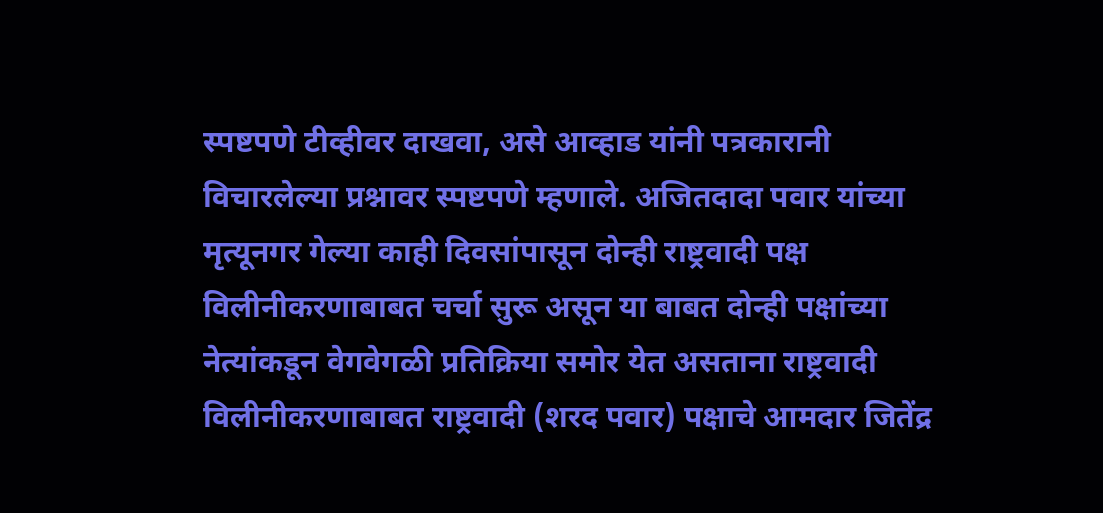स्पष्टपणे टीव्हीवर दाखवा, असे आव्हाड यांनी पत्रकारानी विचारलेल्या प्रश्नावर स्पष्टपणे म्हणाले. अजितदादा पवार यांच्या मृत्यूनगर गेल्या काही दिवसांपासून दोन्ही राष्ट्रवादी पक्ष विलीनीकरणाबाबत चर्चा सुरू असून या बाबत दोन्ही पक्षांच्या नेत्यांकडून वेगवेगळी प्रतिक्रिया समोर येत असताना राष्ट्रवादी विलीनीकरणाबाबत राष्ट्रवादी (शरद पवार) पक्षाचे आमदार जितेंद्र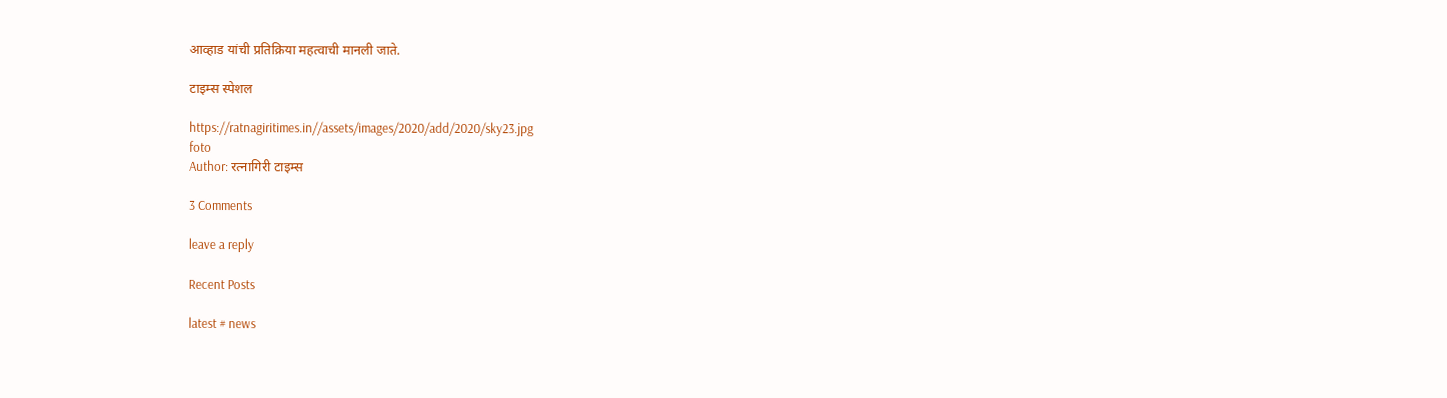आव्हाड यांची प्रतिक्रिया महत्वाची मानली जाते.

टाइम्स स्पेशल

https://ratnagiritimes.in//assets/images/2020/add/2020/sky23.jpg
foto
Author: रत्नागिरी टाइम्स

3 Comments

leave a reply

Recent Posts

latest # news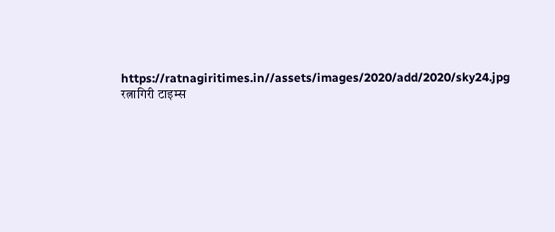https://ratnagiritimes.in//assets/images/2020/add/2020/sky24.jpg
रत्नागिरी टाइम्स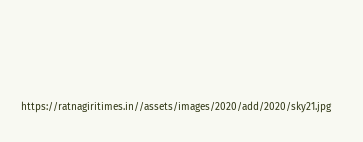https://ratnagiritimes.in//assets/images/2020/add/2020/sky21.jpg